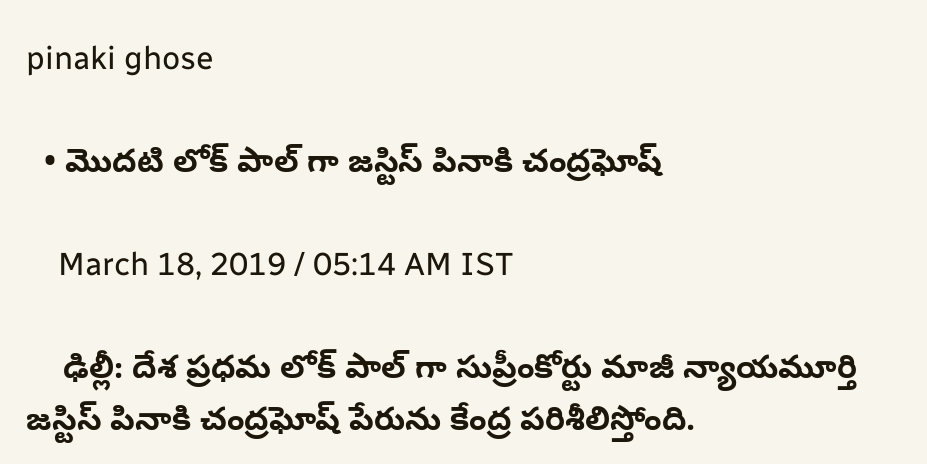pinaki ghose

  • మొదటి లోక్ పాల్ గా జస్టిస్ పినాకి చంద్రఘోష్

    March 18, 2019 / 05:14 AM IST

    ఢిల్లీ: దేశ ప్రధమ లోక్ పాల్ గా సుప్రీంకోర్టు మాజీ న్యాయమూర్తి జస్టిస్ పినాకి చంద్రఘోష్ పేరును కేంద్ర పరిశీలిస్తోంది.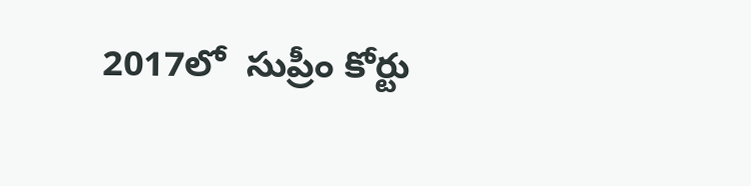2017లో  సుప్రీం కోర్టు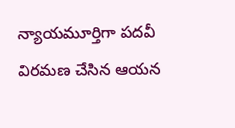న్యాయమూర్తిగా పదవీ విరమణ చేసిన ఆయన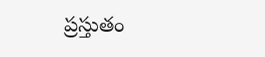ప్రస్తుతం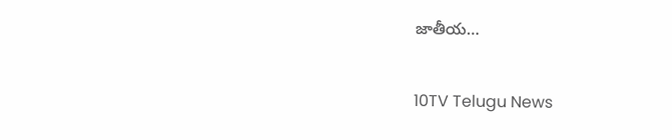జాతీయ…

10TV Telugu News